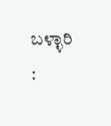ಬಳ್ಳಾರಿ :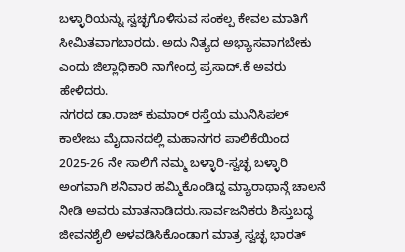ಬಳ್ಳಾರಿಯನ್ನು ಸ್ವಚ್ಛಗೊಳಿಸುವ ಸಂಕಲ್ಪ ಕೇವಲ ಮಾತಿಗೆ ಸೀಮಿತವಾಗಬಾರದು. ಅದು ನಿತ್ಯದ ಅಭ್ಯಾಸವಾಗಬೇಕು ಎಂದು ಜಿಲ್ಲಾಧಿಕಾರಿ ನಾಗೇಂದ್ರ ಪ್ರಸಾದ್.ಕೆ ಅವರು ಹೇಳಿದರು.
ನಗರದ ಡಾ.ರಾಜ್ ಕುಮಾರ್ ರಸ್ತೆಯ ಮುನಿಸಿಪಲ್ ಕಾಲೇಜು ಮೈದಾನದಲ್ಲಿ ಮಹಾನಗರ ಪಾಲಿಕೆಯಿಂದ 2025-26 ನೇ ಸಾಲಿಗೆ ನಮ್ಮ ಬಳ್ಳಾರಿ-ಸ್ವಚ್ಛ ಬಳ್ಳಾರಿ ಅಂಗವಾಗಿ ಶನಿವಾರ ಹಮ್ಮಿಕೊಂಡಿದ್ದ ಮ್ಯಾರಾಥಾನ್ಗೆ ಚಾಲನೆ ನೀಡಿ ಅವರು ಮಾತನಾಡಿದರು.ಸಾರ್ವಜನಿಕರು ಶಿಸ್ತುಬದ್ಧ ಜೀವನಶೈಲಿ ಅಳವಡಿಸಿಕೊಂಡಾಗ ಮಾತ್ರ ಸ್ವಚ್ಛ ಭಾರತ್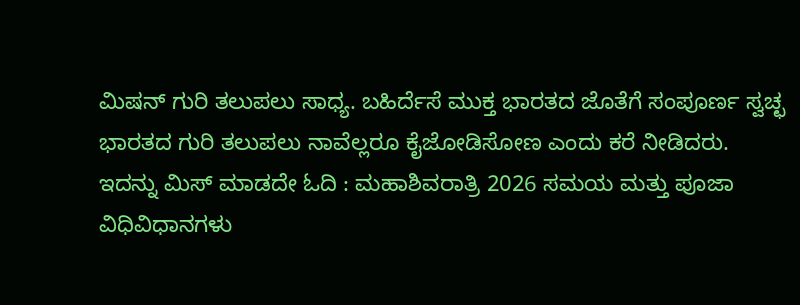ಮಿಷನ್ ಗುರಿ ತಲುಪಲು ಸಾಧ್ಯ. ಬಹಿರ್ದೆಸೆ ಮುಕ್ತ ಭಾರತದ ಜೊತೆಗೆ ಸಂಪೂರ್ಣ ಸ್ವಚ್ಛ ಭಾರತದ ಗುರಿ ತಲುಪಲು ನಾವೆಲ್ಲರೂ ಕೈಜೋಡಿಸೋಣ ಎಂದು ಕರೆ ನೀಡಿದರು.
ಇದನ್ನು ಮಿಸ್ ಮಾಡದೇ ಓದಿ : ಮಹಾಶಿವರಾತ್ರಿ 2026 ಸಮಯ ಮತ್ತು ಪೂಜಾ ವಿಧಿವಿಧಾನಗಳು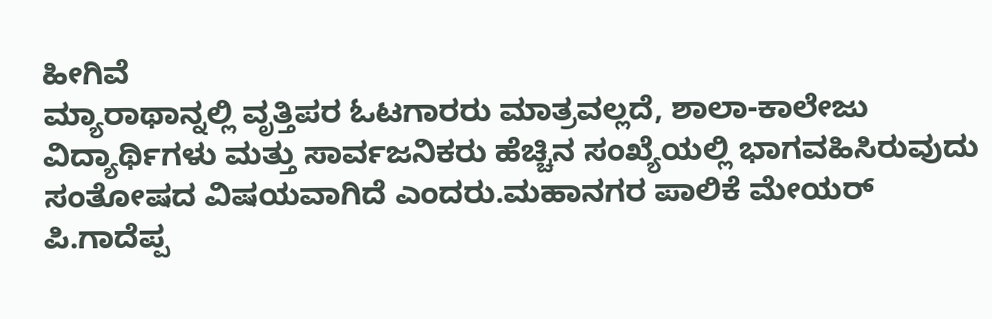ಹೀಗಿವೆ
ಮ್ಯಾರಾಥಾನ್ನಲ್ಲಿ ವೃತ್ತಿಪರ ಓಟಗಾರರು ಮಾತ್ರವಲ್ಲದೆ, ಶಾಲಾ-ಕಾಲೇಜು ವಿದ್ಯಾರ್ಥಿಗಳು ಮತ್ತು ಸಾರ್ವಜನಿಕರು ಹೆಚ್ಚಿನ ಸಂಖ್ಯೆಯಲ್ಲಿ ಭಾಗವಹಿಸಿರುವುದು ಸಂತೋಷದ ವಿಷಯವಾಗಿದೆ ಎಂದರು.ಮಹಾನಗರ ಪಾಲಿಕೆ ಮೇಯರ್ ಪಿ.ಗಾದೆಪ್ಪ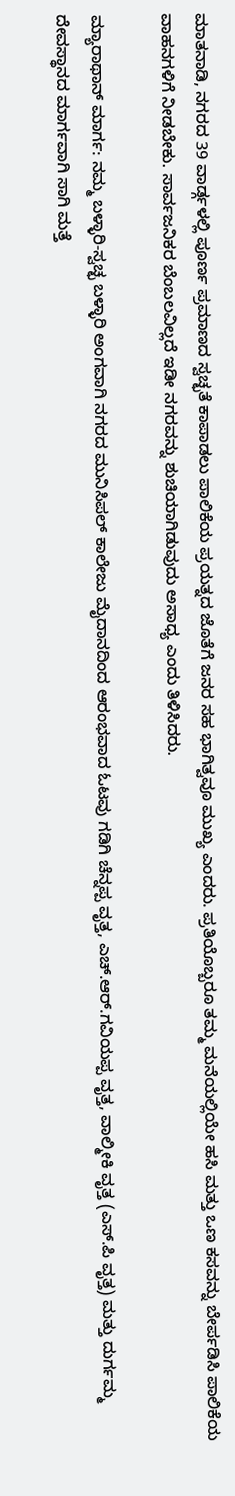ಮಾತನಾಡಿ, ನಗರದ 39 ವಾರ್ಡ್ಗಳಲ್ಲಿ ಪೂರ್ಣ ಪ್ರಮಾಣದ ಸ್ವಚ್ಛತೆ ಕಾಪಾಡಲು ಪಾಲಿಕೆಯ ಪ್ರಯತ್ನದ ಜೊತೆಗೆ ಜನರ ಸಹ ಭಾಗಿತ್ವವೂ ಮುಖ್ಯ ಎಂದರು. ಪ್ರತಿಯೊಬ್ಬರೂ ತಮ್ಮ ಮನೆಯಲ್ಲಿಯೇ ಹಸಿ ಮತ್ತು ಒಣ ಕಸವನ್ನು ಬೇರ್ಪಡಿಸಿ ಪಾಲಿಕೆಯ ವಾಹನಗಳಿಗೆ ನೀಡಬೇಕು. ಸಾರ್ವಜನಿಕರ ಬೆಂಬಲವಿಲ್ಲದೆ ಇಡೀ ನಗರವನ್ನು ಶುಚಿಯಾಗಿಡುವುದು ಅಸಾಧ್ಯ ಎಂದು ತಿಳಿಸಿದರು.

ಮ್ಯಾರಾಥಾನ್ ಮಾರ್ಗ: ನಮ್ಮ ಬಳ್ಳಾರಿ-ಸ್ವಚ್ಛ ಬಳ್ಳಾರಿ ಅಂಗವಾಗಿ ನಗರದ ಮುನಿಸಿಪಲ್ ಕಾಲೇಜು ಮೈದಾನದಿಂದ ಆರಂಭವಾದ ಓಟವು ಗಡಿಗಿ ಚೆನ್ನಪ್ಪ ವೃತ್ತ, ಎಚ್.ಆರ್.ಗವಿಯಪ್ಪ ವೃತ್ತ, ವಾಲ್ಮೀಕಿ ವೃತ್ತ (ಎಸ್.ಪಿ ವೃತ್ತ) ಮತ್ತು ದುರ್ಗಮ್ಮ ದೇವಸ್ಥಾನದ ಮಾರ್ಗವಾಗಿ ಸಾಗಿ ಮತ್ತೆ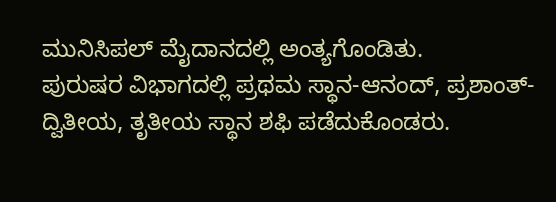ಮುನಿಸಿಪಲ್ ಮೈದಾನದಲ್ಲಿ ಅಂತ್ಯಗೊಂಡಿತು.
ಪುರುಷರ ವಿಭಾಗದಲ್ಲಿ ಪ್ರಥಮ ಸ್ಥಾನ-ಆನಂದ್, ಪ್ರಶಾಂತ್-ದ್ವಿತೀಯ, ತೃತೀಯ ಸ್ಥಾನ ಶಫಿ ಪಡೆದುಕೊಂಡರು.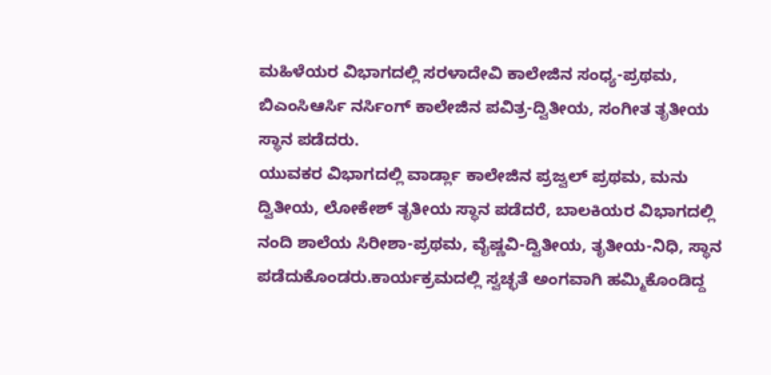ಮಹಿಳೆಯರ ವಿಭಾಗದಲ್ಲಿ ಸರಳಾದೇವಿ ಕಾಲೇಜಿನ ಸಂಧ್ಯ-ಪ್ರಥಮ, ಬಿಎಂಸಿಆರ್ಸಿ ನರ್ಸಿಂಗ್ ಕಾಲೇಜಿನ ಪವಿತ್ರ-ದ್ವಿತೀಯ, ಸಂಗೀತ ತೃತೀಯ ಸ್ಥಾನ ಪಡೆದರು.
ಯುವಕರ ವಿಭಾಗದಲ್ಲಿ ವಾರ್ಡ್ಲಾ ಕಾಲೇಜಿನ ಪ್ರಜ್ವಲ್ ಪ್ರಥಮ, ಮನು ದ್ವಿತೀಯ, ಲೋಕೇಶ್ ತೃತೀಯ ಸ್ಥಾನ ಪಡೆದರೆ, ಬಾಲಕಿಯರ ವಿಭಾಗದಲ್ಲಿ ನಂದಿ ಶಾಲೆಯ ಸಿರೀಶಾ-ಪ್ರಥಮ, ವೈಷ್ಣವಿ-ದ್ವಿತೀಯ, ತೃತೀಯ-ನಿಧಿ, ಸ್ಥಾನ ಪಡೆದುಕೊಂಡರು.ಕಾರ್ಯಕ್ರಮದಲ್ಲಿ ಸ್ವಚ್ಛತೆ ಅಂಗವಾಗಿ ಹಮ್ಮಿಕೊಂಡಿದ್ದ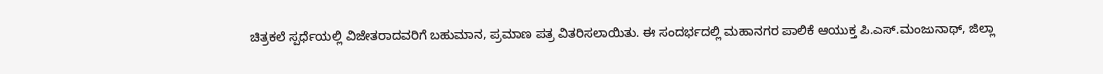ಚಿತ್ರಕಲೆ ಸ್ಪರ್ಧೆಯಲ್ಲಿ ವಿಜೇತರಾದವರಿಗೆ ಬಹುಮಾನ, ಪ್ರಮಾಣ ಪತ್ರ ವಿತರಿಸಲಾಯಿತು. ಈ ಸಂದರ್ಭದಲ್ಲಿ ಮಹಾನಗರ ಪಾಲಿಕೆ ಆಯುಕ್ತ ಪಿ.ಎಸ್.ಮಂಜುನಾಥ್, ಜಿಲ್ಲಾ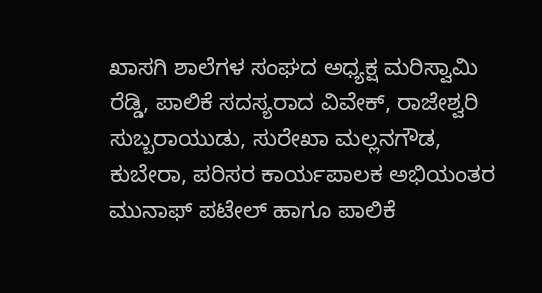ಖಾಸಗಿ ಶಾಲೆಗಳ ಸಂಘದ ಅಧ್ಯಕ್ಷ ಮರಿಸ್ವಾಮಿ ರೆಡ್ಡಿ, ಪಾಲಿಕೆ ಸದಸ್ಯರಾದ ವಿವೇಕ್, ರಾಜೇಶ್ವರಿ ಸುಬ್ಬರಾಯುಡು, ಸುರೇಖಾ ಮಲ್ಲನಗೌಡ, ಕುಬೇರಾ, ಪರಿಸರ ಕಾರ್ಯಪಾಲಕ ಅಭಿಯಂತರ ಮುನಾಫ್ ಪಟೇಲ್ ಹಾಗೂ ಪಾಲಿಕೆ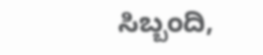ಸಿಬ್ಬಂದಿ,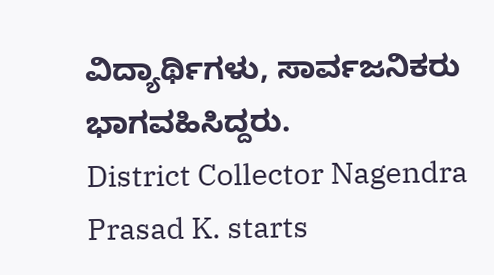ವಿದ್ಯಾರ್ಥಿಗಳು, ಸಾರ್ವಜನಿಕರು ಭಾಗವಹಿಸಿದ್ದರು.
District Collector Nagendra Prasad K. starts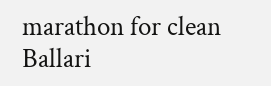marathon for clean Ballari